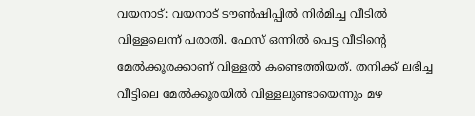വയനാട്: വയനാട് ടൗൺഷിപ്പിൽ നിർമിച്ച വീടിൽ വിള്ളലെന്ന് പരാതി. ഫേസ് ഒന്നിൽ പെട്ട വീടിന്റെ മേൽക്കൂരക്കാണ് വിള്ളൽ കണ്ടെത്തിയത്. തനിക്ക് ലഭിച്ച വീട്ടിലെ മേൽക്കൂരയിൽ വിള്ളലുണ്ടായെന്നും മഴ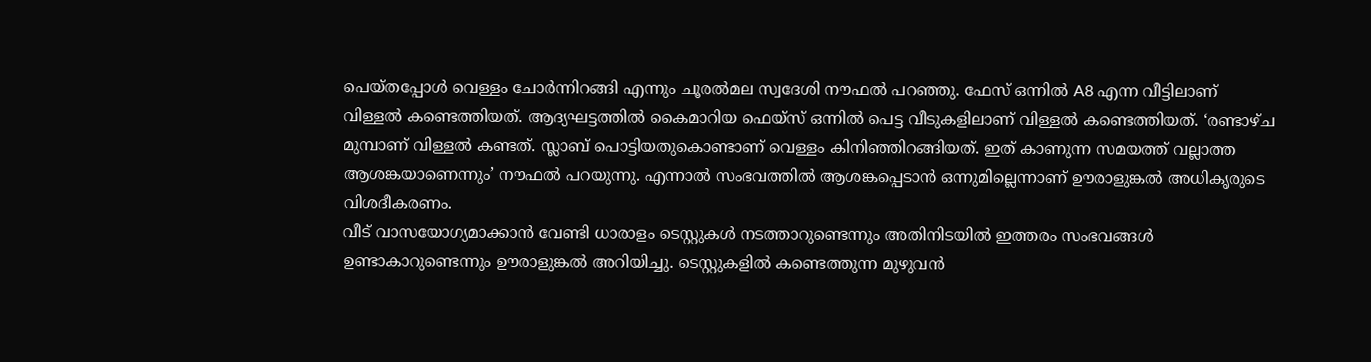പെയ്തപ്പോൾ വെള്ളം ചോർന്നിറങ്ങി എന്നും ചൂരൽമല സ്വദേശി നൗഫൽ പറഞ്ഞു. ഫേസ് ഒന്നിൽ A8 എന്ന വീട്ടിലാണ് വിള്ളൽ കണ്ടെത്തിയത്. ആദ്യഘട്ടത്തിൽ കൈമാറിയ ഫെയ്സ് ഒന്നിൽ പെട്ട വീടുകളിലാണ് വിള്ളൽ കണ്ടെത്തിയത്. ‘രണ്ടാഴ്ച മുമ്പാണ് വിള്ളൽ കണ്ടത്. സ്ലാബ് പൊട്ടിയതുകൊണ്ടാണ് വെള്ളം കിനിഞ്ഞിറങ്ങിയത്. ഇത് കാണുന്ന സമയത്ത് വല്ലാത്ത ആശങ്കയാണെന്നും’ നൗഫൽ പറയുന്നു. എന്നാൽ സംഭവത്തിൽ ആശങ്കപ്പെടാൻ ഒന്നുമില്ലെന്നാണ് ഊരാളുങ്കൽ അധികൃരുടെ വിശദീകരണം.
വീട് വാസയോഗ്യമാക്കാൻ വേണ്ടി ധാരാളം ടെസ്റ്റുകൾ നടത്താറുണ്ടെന്നും അതിനിടയിൽ ഇത്തരം സംഭവങ്ങൾ ഉണ്ടാകാറുണ്ടെന്നും ഊരാളുങ്കൽ അറിയിച്ചു. ടെസ്റ്റുകളിൽ കണ്ടെത്തുന്ന മുഴുവൻ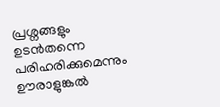പ്രശ്നങ്ങളും ഉടൻതന്നെ പരിഹരിക്കുമെന്നും ഊരാളുങ്കൽ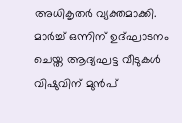അധികൃതർ വ്യക്തമാക്കി. മാർച്ച് ഒന്നിന് ഉദ്ഘാടനം ചെയ്ത ആദ്യഘട്ട വീടുകൾ വിഷുവിന് മുൻപ്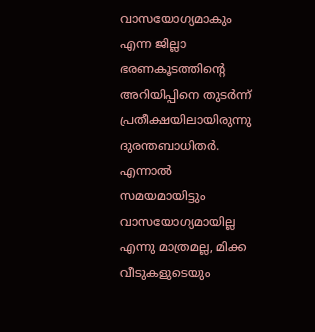വാസയോഗ്യമാകും എന്ന ജില്ലാ ഭരണകൂടത്തിന്റെ അറിയിപ്പിനെ തുടർന്ന് പ്രതീക്ഷയിലായിരുന്നു ദുരന്തബാധിതർ. എന്നാൽ സമയമായിട്ടും വാസയോഗ്യമായില്ല എന്നു മാത്രമല്ല, മിക്ക വീടുകളുടെയും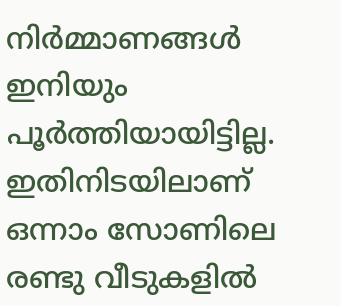നിർമ്മാണങ്ങൾ ഇനിയും പൂർത്തിയായിട്ടില്ല. ഇതിനിടയിലാണ് ഒന്നാം സോണിലെ രണ്ടു വീടുകളിൽ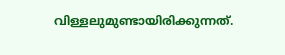വിള്ളലുമുണ്ടായിരിക്കുന്നത്.